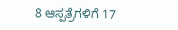8 ಆಸ್ಪತ್ರೆಗಳಿಗೆ 17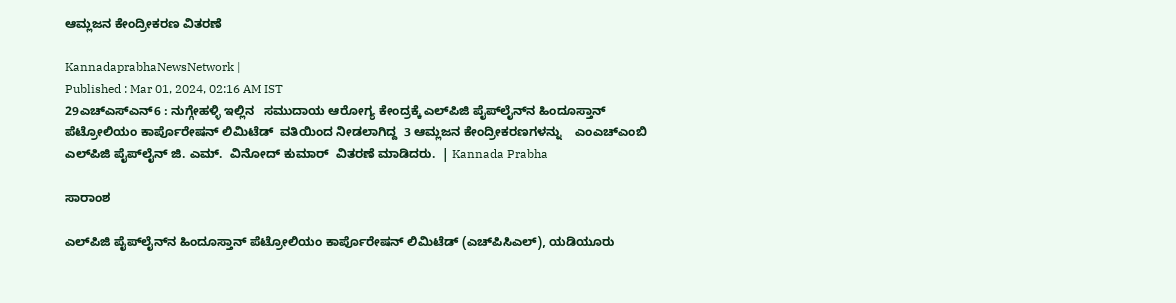ಆಮ್ಲಜನ ಕೇಂದ್ರೀಕರಣ ವಿತರಣೆ

KannadaprabhaNewsNetwork |
Published : Mar 01, 2024, 02:16 AM IST
29ಎಚ್ಎಸ್ಎನ್6 : ನುಗ್ಗೇಹಳ್ಳಿ ಇಲ್ಲಿನ   ಸಮುದಾಯ ಆರೋಗ್ಯ ಕೇಂದ್ರಕ್ಕೆ ಎಲ್‌ಪಿಜಿ ಪೈಪ್‌ಲೈನ್‌ನ ಹಿಂದೂಸ್ತಾನ್ ಪೆಟ್ರೋಲಿಯಂ ಕಾರ್ಪೊರೇಷನ್ ಲಿಮಿಟೆಡ್  ವತಿಯಿಂದ ನೀಡಲಾಗಿದ್ದ  3 ಆಮ್ಲಜನ ಕೇಂದ್ರೀಕರಣಗಳನ್ನು    ಎಂಎಚ್‌ಎಂಬಿ ಎಲ್‌ಪಿಜಿ ಪೈಪ್‌ಲೈನ್ ಜಿ. ಎಮ್.  ವಿನೋದ್ ಕುಮಾರ್  ವಿತರಣೆ ಮಾಡಿದರು.  | Kannada Prabha

ಸಾರಾಂಶ

ಎಲ್‌ಪಿಜಿ ಪೈಪ್‌ಲೈನ್‌ನ ಹಿಂದೂಸ್ತಾನ್ ಪೆಟ್ರೋಲಿಯಂ ಕಾರ್ಪೊರೇಷನ್ ಲಿಮಿಟೆಡ್ (ಎಚ್‌ಪಿಸಿಎಲ್‌), ಯಡಿಯೂರು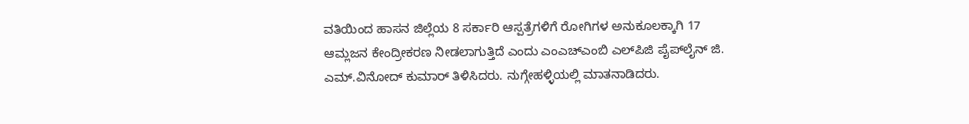ವತಿಯಿಂದ ಹಾಸನ ಜಿಲ್ಲೆಯ 8 ಸರ್ಕಾರಿ ಆಸ್ಪತ್ರೆಗಳಿಗೆ ರೋಗಿಗಳ ಅನುಕೂಲಕ್ಕಾಗಿ 17 ಆಮ್ಲಜನ ಕೇಂದ್ರೀಕರಣ ನೀಡಲಾಗುತ್ತಿದೆ ಎಂದು ಎಂಎಚ್‌ಎಂಬಿ ಎಲ್‌ಪಿಜಿ ಪೈಪ್‌ಲೈನ್ ಜಿ. ಎಮ್.ವಿನೋದ್ ಕುಮಾರ್ ತಿಳಿಸಿದರು. ನುಗ್ಗೇಹಳ್ಳಿಯಲ್ಲಿ ಮಾತನಾಡಿದರು.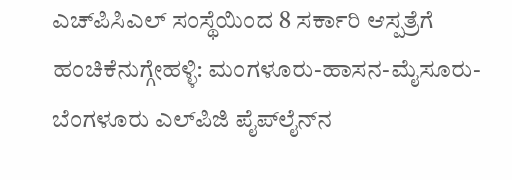ಎಚ್‌ಪಿಸಿಎಲ್‌ ಸಂಸ್ಥೆಯಿಂದ 8 ಸರ್ಕಾರಿ ಆಸ್ಪತ್ರೆಗೆ ಹಂಚಿಕೆನುಗ್ಗೇಹಳ್ಳಿ: ಮಂಗಳೂರು-ಹಾಸನ-ಮೈಸೂರು-ಬೆಂಗಳೂರು ಎಲ್‌ಪಿಜಿ ಪೈಪ್‌ಲೈನ್‌ನ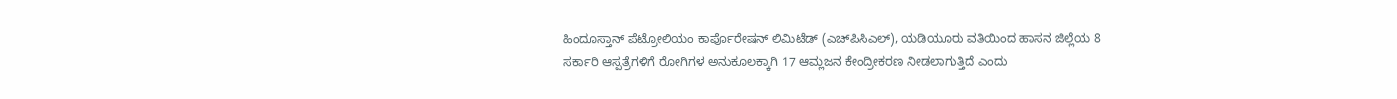ಹಿಂದೂಸ್ತಾನ್ ಪೆಟ್ರೋಲಿಯಂ ಕಾರ್ಪೊರೇಷನ್ ಲಿಮಿಟೆಡ್ (ಎಚ್‌ಪಿಸಿಎಲ್‌), ಯಡಿಯೂರು ವತಿಯಿಂದ ಹಾಸನ ಜಿಲ್ಲೆಯ 8 ಸರ್ಕಾರಿ ಆಸ್ಪತ್ರೆಗಳಿಗೆ ರೋಗಿಗಳ ಅನುಕೂಲಕ್ಕಾಗಿ 17 ಆಮ್ಲಜನ ಕೇಂದ್ರೀಕರಣ ನೀಡಲಾಗುತ್ತಿದೆ ಎಂದು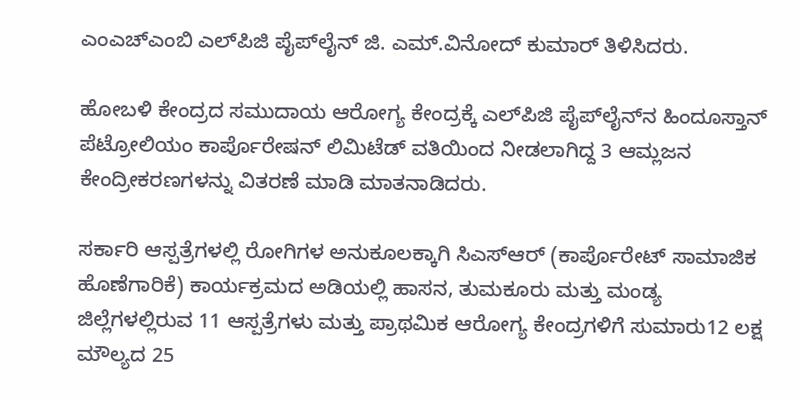ಎಂಎಚ್‌ಎಂಬಿ ಎಲ್‌ಪಿಜಿ ಪೈಪ್‌ಲೈನ್ ಜಿ. ಎಮ್.ವಿನೋದ್ ಕುಮಾರ್ ತಿಳಿಸಿದರು.

ಹೋಬಳಿ ಕೇಂದ್ರದ ಸಮುದಾಯ ಆರೋಗ್ಯ ಕೇಂದ್ರಕ್ಕೆ ಎಲ್‌ಪಿಜಿ ಪೈಪ್‌ಲೈನ್‌ನ ಹಿಂದೂಸ್ತಾನ್ ಪೆಟ್ರೋಲಿಯಂ ಕಾರ್ಪೊರೇಷನ್ ಲಿಮಿಟೆಡ್ ವತಿಯಿಂದ ನೀಡಲಾಗಿದ್ದ 3 ಆಮ್ಲಜನ ಕೇಂದ್ರೀಕರಣಗಳನ್ನು ವಿತರಣೆ ಮಾಡಿ ಮಾತನಾಡಿದರು.

ಸರ್ಕಾರಿ ಆಸ್ಪತ್ರೆಗಳಲ್ಲಿ ರೋಗಿಗಳ ಅನುಕೂಲಕ್ಕಾಗಿ ಸಿಎಸ್‌ಆರ್ (ಕಾರ್ಪೊರೇಟ್ ಸಾಮಾಜಿಕ ಹೊಣೆಗಾರಿಕೆ) ಕಾರ್ಯಕ್ರಮದ ಅಡಿಯಲ್ಲಿ ಹಾಸನ, ತುಮಕೂರು ಮತ್ತು ಮಂಡ್ಯ ಜಿಲ್ಲೆಗಳಲ್ಲಿರುವ 11 ಆಸ್ಪತ್ರೆಗಳು ಮತ್ತು ಪ್ರಾಥಮಿಕ ಆರೋಗ್ಯ ಕೇಂದ್ರಗಳಿಗೆ ಸುಮಾರು12 ಲಕ್ಷ ಮೌಲ್ಯದ 25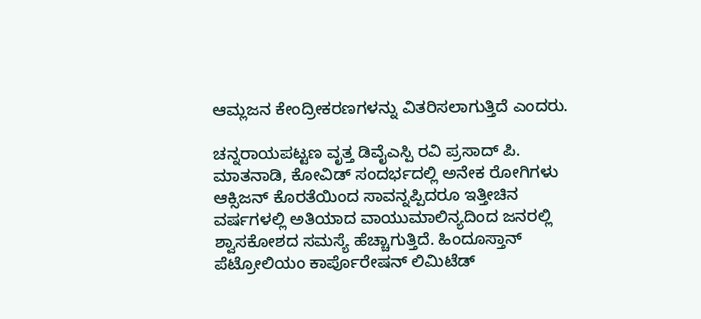ಆಮ್ಲಜನ ಕೇಂದ್ರೀಕರಣಗಳನ್ನು ವಿತರಿಸಲಾಗುತ್ತಿದೆ ಎಂದರು.

ಚನ್ನರಾಯಪಟ್ಟಣ ವೃತ್ತ ಡಿವೈಎಸ್ಪಿ ರವಿ ಪ್ರಸಾದ್ ಪಿ. ಮಾತನಾಡಿ, ಕೋವಿಡ್ ಸಂದರ್ಭದಲ್ಲಿ ಅನೇಕ ರೋಗಿಗಳು ಆಕ್ಸಿಜನ್ ಕೊರತೆಯಿಂದ ಸಾವನ್ನಪ್ಪಿದರೂ ಇತ್ತೀಚಿನ ವರ್ಷಗಳಲ್ಲಿ ಅತಿಯಾದ ವಾಯುಮಾಲಿನ್ಯದಿಂದ ಜನರಲ್ಲಿ ಶ್ವಾಸಕೋಶದ ಸಮಸ್ಯೆ ಹೆಚ್ಚಾಗುತ್ತಿದೆ. ಹಿಂದೂಸ್ತಾನ್ ಪೆಟ್ರೋಲಿಯಂ ಕಾರ್ಪೊರೇಷನ್ ಲಿಮಿಟೆಡ್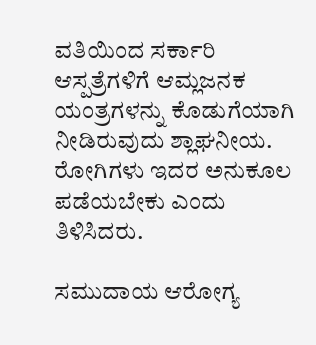ವತಿಯಿಂದ ಸರ್ಕಾರಿ ಆಸ್ಪತ್ರೆಗಳಿಗೆ ಆಮ್ಲಜನಕ ಯಂತ್ರಗಳನ್ನು ಕೊಡುಗೆಯಾಗಿ ನೀಡಿರುವುದು ಶ್ಲಾಘನೀಯ. ರೋಗಿಗಳು ಇದರ ಅನುಕೂಲ ಪಡೆಯಬೇಕು ಎಂದು ತಿಳಿಸಿದರು.

ಸಮುದಾಯ ಆರೋಗ್ಯ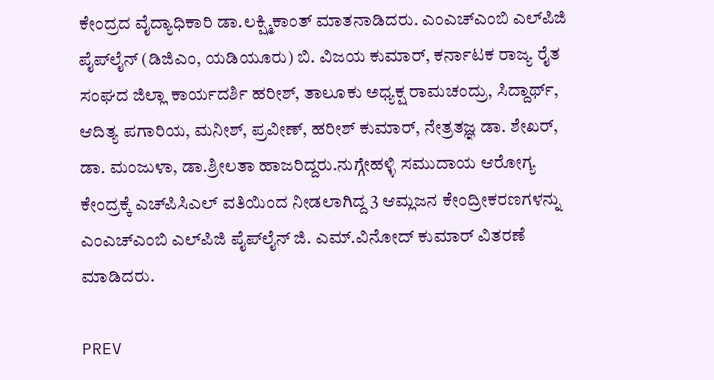ಕೇಂದ್ರದ ವೈದ್ಯಾಧಿಕಾರಿ ಡಾ.ಲಕ್ಷ್ಮಿಕಾಂತ್ ಮಾತನಾಡಿದರು. ಎಂಎಚ್‌ಎಂಬಿ ಎಲ್‌ಪಿಜಿ ಪೈಪ್‌ಲೈನ್ (ಡಿಜಿಎಂ, ಯಡಿಯೂರು) ಬಿ. ವಿಜಯ ಕುಮಾರ್, ಕರ್ನಾಟಕ ರಾಜ್ಯ ರೈತ ಸಂಘದ ಜಿಲ್ಲಾ ಕಾರ್ಯದರ್ಶಿ ಹರೀಶ್, ತಾಲೂಕು ಅಧ್ಯಕ್ಷ ರಾಮಚಂದ್ರು, ಸಿದ್ದಾರ್ಥ್, ಆದಿತ್ಯ ಪಗಾರಿಯ, ಮನೀಶ್, ಪ್ರವೀಣ್, ಹರೀಶ್ ಕುಮಾರ್, ನೇತ್ರತಜ್ಞ ಡಾ. ಶೇಖರ್, ಡಾ. ಮಂಜುಳಾ, ಡಾ.ಶ್ರೀಲತಾ ಹಾಜರಿದ್ದರು.ನುಗ್ಗೇಹಳ್ಳಿ ಸಮುದಾಯ ಆರೋಗ್ಯ ಕೇಂದ್ರಕ್ಕೆ ಎಚ್‌ಪಿಸಿಎಲ್‌ ವತಿಯಿಂದ ನೀಡಲಾಗಿದ್ದ 3 ಆಮ್ಲಜನ ಕೇಂದ್ರೀಕರಣಗಳನ್ನು ಎಂಎಚ್‌ಎಂಬಿ ಎಲ್‌ಪಿಜಿ ಪೈಪ್‌ಲೈನ್ ಜಿ. ಎಮ್.ವಿನೋದ್ ಕುಮಾರ್ ವಿತರಣೆ ಮಾಡಿದರು.

PREV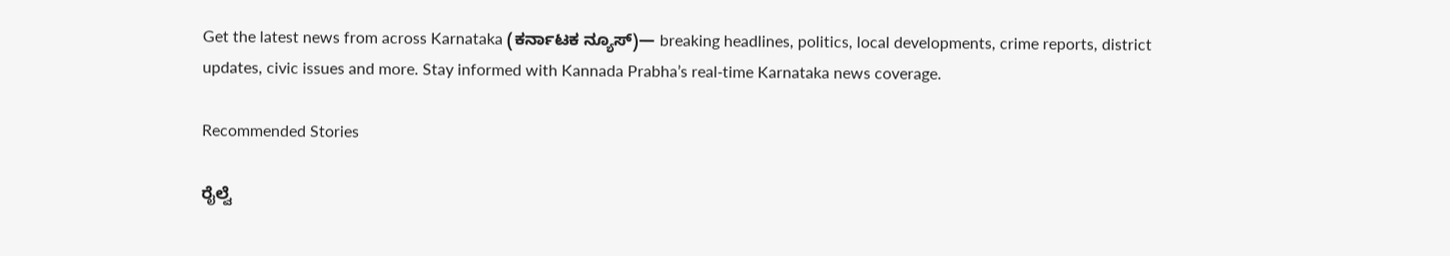Get the latest news from across Karnataka (ಕರ್ನಾಟಕ ನ್ಯೂಸ್)— breaking headlines, politics, local developments, crime reports, district updates, civic issues and more. Stay informed with Kannada Prabha’s real‑time Karnataka news coverage.

Recommended Stories

ರೈಲ್ವೆ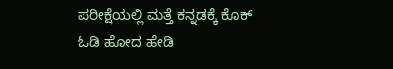ಪರೀಕ್ಷೆಯಲ್ಲಿ ಮತ್ತೆ ಕನ್ನಡಕ್ಕೆ ಕೊಕ್
ಓಡಿ ಹೋದ ಹೇಡಿ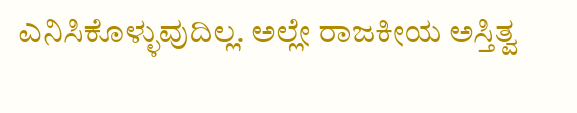ಎನಿಸಿಕೊಳ್ಳುವುದಿಲ್ಲ. ಅಲ್ಲೇ ರಾಜಕೀಯ ಅಸ್ತಿತ್ವ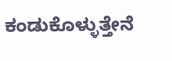ಕಂಡುಕೊಳ್ಳುತ್ತೇನೆ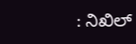: ನಿಖಿಲ್‌